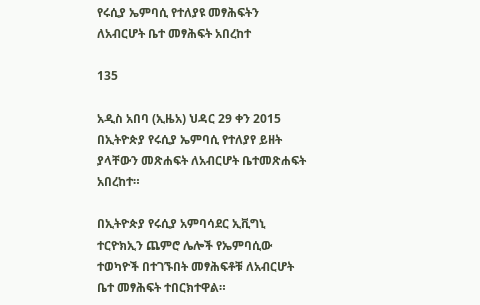የሩሲያ ኤምባሲ የተለያዩ መፃሕፍትን ለአብርሆት ቤተ መፃሕፍት አበረከተ

135

አዲስ አበባ (ኢዜአ) ህዳር 29 ቀን 2015 በኢትዮጵያ የሩሲያ ኤምባሲ የተለያየ ይዘት ያላቸውን መጽሐፍት ለአብርሆት ቤተመጽሐፍት አበረከተ።

በኢትዮጵያ የሩሲያ አምባሳደር ኢቪግኒ ተርዮክኢን ጨምሮ ሌሎች የኤምባሲው ተወካዮች በተገኙበት መፃሕፍቶቹ ለአብርሆት ቤተ መፃሕፍት ተበርክተዋል።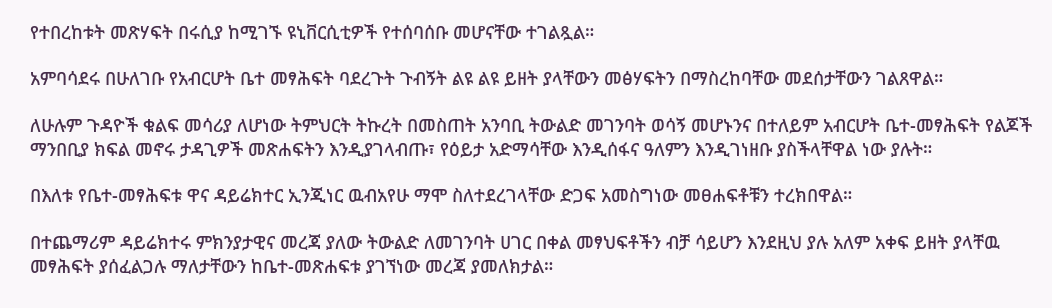የተበረከቱት መጽሃፍት በሩሲያ ከሚገኙ ዩኒቨርሲቲዎች የተሰባሰቡ መሆናቸው ተገልጿል።

አምባሳደሩ በሁለገቡ የአብርሆት ቤተ መፃሕፍት ባደረጉት ጉብኝት ልዩ ልዩ ይዘት ያላቸውን መፅሃፍትን በማስረከባቸው መደሰታቸውን ገልጸዋል።

ለሁሉም ጉዳዮች ቁልፍ መሳሪያ ለሆነው ትምህርት ትኩረት በመስጠት አንባቢ ትውልድ መገንባት ወሳኝ መሆኑንና በተለይም አብርሆት ቤተ-መፃሕፍት የልጆች ማንበቢያ ክፍል መኖሩ ታዳጊዎች መጽሐፍትን እንዲያገላብጡ፣ የዕይታ አድማሳቸው እንዲሰፋና ዓለምን እንዲገነዘቡ ያስችላቸዋል ነው ያሉት።

በእለቱ የቤተ-መፃሕፍቱ ዋና ዳይሬክተር ኢንጂነር ዉብአየሁ ማሞ ስለተደረገላቸው ድጋፍ አመስግነው መፀሐፍቶቹን ተረክበዋል።

በተጨማሪም ዳይሬክተሩ ምክንያታዊና መረጃ ያለው ትውልድ ለመገንባት ሀገር በቀል መፃህፍቶችን ብቻ ሳይሆን እንደዚህ ያሉ አለም አቀፍ ይዘት ያላቸዉ መፃሕፍት ያሰፈልጋሉ ማለታቸውን ከቤተ-መጽሐፍቱ ያገኘነው መረጃ ያመለክታል።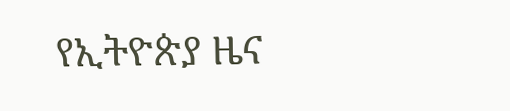የኢትዮጵያ ዜና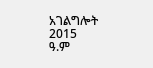አገልግሎት
2015
ዓ.ም